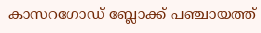കാസറഗോഡ് ബ്ലോക്ക് പഞ്ചായത്ത്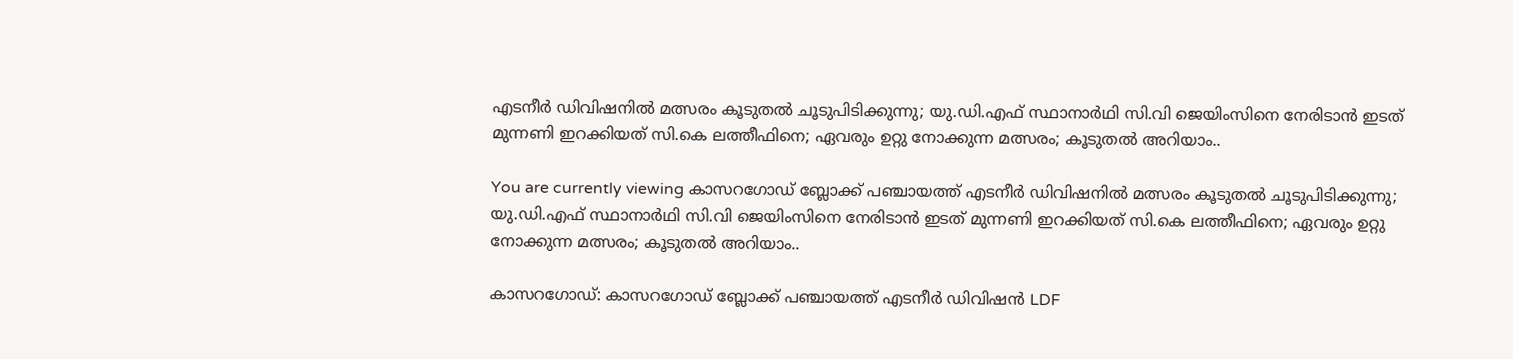എടനീർ ഡിവിഷനിൽ മത്സരം കൂടുതൽ ചൂടുപിടിക്കുന്നു; യു.ഡി.എഫ് സ്ഥാനാർഥി സി.വി ജെയിംസിനെ നേരിടാൻ ഇടത് മുന്നണി ഇറക്കിയത് സി.കെ ലത്തീഫിനെ; ഏവരും ഉറ്റു നോക്കുന്ന മത്സരം; കൂടുതൽ അറിയാം..

You are currently viewing കാസറഗോഡ് ബ്ലോക്ക് പഞ്ചായത്ത് എടനീർ ഡിവിഷനിൽ മത്സരം കൂടുതൽ ചൂടുപിടിക്കുന്നു; യു.ഡി.എഫ് സ്ഥാനാർഥി സി.വി ജെയിംസിനെ നേരിടാൻ ഇടത് മുന്നണി ഇറക്കിയത് സി.കെ ലത്തീഫിനെ; ഏവരും ഉറ്റു നോക്കുന്ന മത്സരം; കൂടുതൽ അറിയാം..

കാസറഗോഡ്: കാസറഗോഡ് ബ്ലോക്ക് പഞ്ചായത്ത് എടനീർ ഡിവിഷൻ LDF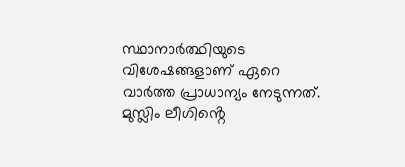സ്ഥാനാർത്ഥിയുടെ വിശേഷങ്ങളാണ് ഏറെ വാർത്ത പ്രാധാന്യം നേടുന്നത്. മുസ്ലിം ലീഗിൻ്റെ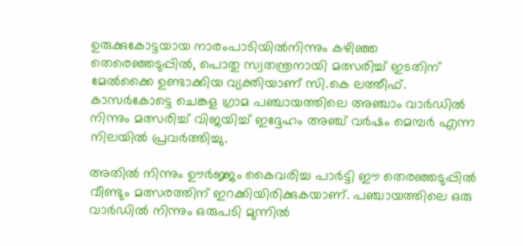ഉരുക്കുകോട്ടയായ നാരംപാടിയിൽനിന്നും കഴിഞ്ഞ തെരെഞ്ഞടുപ്പിൽ, പൊതു സ്വതന്ത്രനായി മത്സരിച്ച് ഇടതിന് മേൽക്കൈ ഉണ്ടാക്കിയ വ്യക്തിയാണ് സി.കെ ലത്തീഫ്. കാസർകോട്ടെ ചെങ്കള ഗ്രാമ പഞ്ചായത്തിലെ അഞ്ചാം വാർഡിൽ നിന്നും മത്സരിച്ച് വിജയിച്ച് ഇദ്ദേഹം അഞ്ച് വർഷം മെമ്പർ എന്ന നിലയിൽ പ്രവർത്തിച്ചു.

അതിൽ നിന്നും ഊർജ്ജം കൈവരിച്ച പാർട്ടി ഈ തെരഞ്ഞടുപ്പിൽ വീണ്ടും മത്സരത്തിന് ഇറക്കിയിരിക്കുകയാണ്. പഞ്ചായത്തിലെ ഒരു വാർഡിൽ നിന്നും ഒരുപടി മുന്നിൽ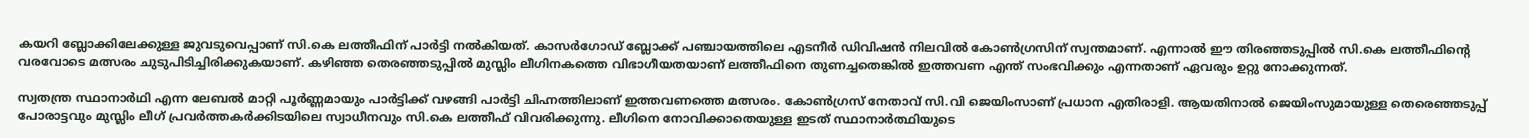കയറി ബ്ലോക്കിലേക്കുള്ള ജുവടുവെപ്പാണ് സി.കെ ലത്തീഫിന് പാർട്ടി നൽകിയത്. കാസർഗോഡ് ബ്ലോക്ക് പഞ്ചായത്തിലെ എടനീർ ഡിവിഷൻ നിലവിൽ കോൺഗ്രസിന് സ്വന്തമാണ്. എന്നാൽ ഈ തിരഞ്ഞടുപ്പിൽ സി.കെ ലത്തീഫിൻ്റെ വരവോടെ മത്സരം ചുടുപിടിച്ചിരിക്കുകയാണ്. കഴിഞ്ഞ തെരഞ്ഞടുപ്പിൽ മുസ്ലിം ലീഗിനകത്തെ വിഭാഗീയതയാണ് ലത്തീഫിനെ തുണച്ചതെങ്കിൽ ഇത്തവണ എന്ത് സംഭവിക്കും എന്നതാണ് ഏവരും ഉറ്റു നോക്കുന്നത്.

സ്വതന്ത്ര സ്ഥാനാർഥി എന്ന ലേബൽ മാറ്റി പൂർണ്ണമായും പാർട്ടിക്ക് വഴങ്ങി പാർട്ടി ചിഹ്നത്തിലാണ് ഇത്തവണത്തെ മത്സരം. കോൺഗ്രസ് നേതാവ് സി.വി ജെയിംസാണ് പ്രധാന എതിരാളി. ആയതിനാൽ ജെയിംസുമായുള്ള തെരെഞ്ഞടുപ്പ് പോരാട്ടവും മുസ്ലിം ലീഗ് പ്രവർത്തകർക്കിടയിലെ സ്വാധീനവും സി.കെ ലത്തീഫ് വിവരിക്കുന്നു. ലീഗിനെ നോവിക്കാതെയുള്ള ഇടത് സ്ഥാനാർത്ഥിയുടെ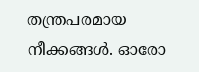തന്ത്രപരമായ നീക്കങ്ങൾ. ഓരോ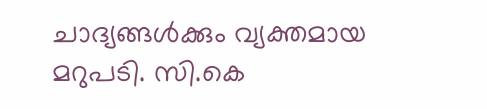ചാദ്യങ്ങൾക്കും വ്യക്തമായ മറുപടി. സി.കെ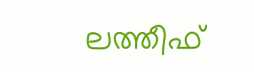ലത്തീഫ്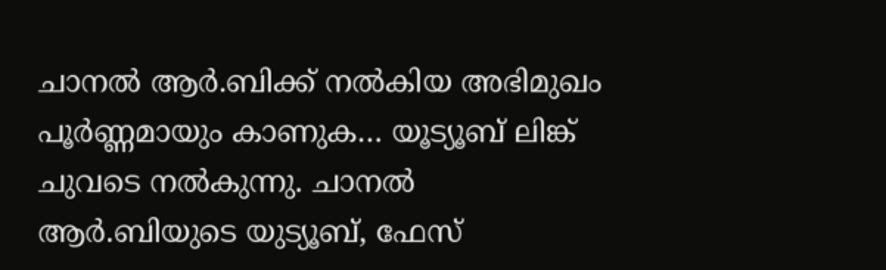ചാനൽ ആർ.ബിക്ക് നൽകിയ അഭിമുഖം പൂർണ്ണമായും കാണുക… യൂട്യൂബ് ലിങ്ക് ചുവടെ നൽകുന്നു. ചാനൽ ആർ.ബിയുടെ യുട്യൂബ്, ഫേസ്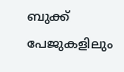ബുക്ക് പേജുകളിലും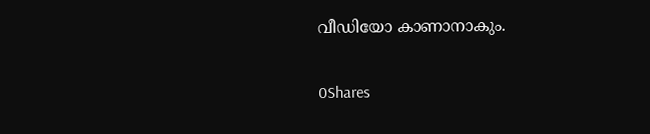വീഡിയോ കാണാനാകും.

0Shares